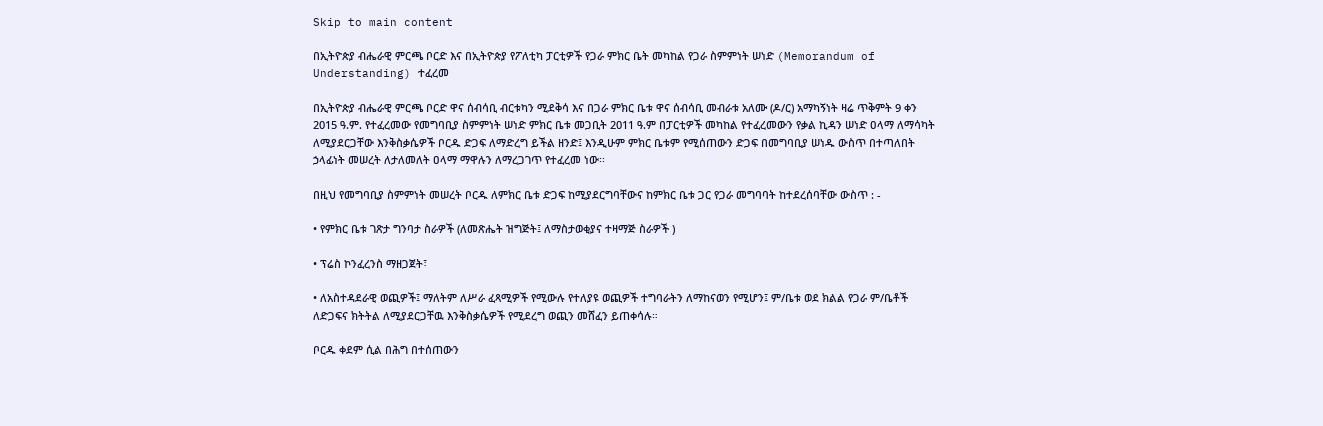Skip to main content

በኢትዮጵያ ብሔራዊ ምርጫ ቦርድ እና በኢትዮጵያ የፖለቲካ ፓርቲዎች የጋራ ምክር ቤት መካከል የጋራ ስምምነት ሠነድ (Memorandum of Understanding) ተፈረመ

በኢትዮጵያ ብሔራዊ ምርጫ ቦርድ ዋና ሰብሳቢ ብርቱካን ሚደቅሳ እና በጋራ ምክር ቤቱ ዋና ሰብሳቢ መብራቱ አለሙ (ዶ/ር) አማካኝነት ዛሬ ጥቅምት 9 ቀን 2015 ዓ.ም. የተፈረመው የመግባቢያ ስምምነት ሠነድ ምክር ቤቱ መጋቢት 2011 ዓ.ም በፓርቲዎች መካከል የተፈረመውን የቃል ኪዳን ሠነድ ዐላማ ለማሳካት ለሚያደርጋቸው እንቅስቃሴዎች ቦርዱ ድጋፍ ለማድረግ ይችል ዘንድ፤ እንዲሁም ምክር ቤቱም የሚሰጠውን ድጋፍ በመግባቢያ ሠነዱ ውስጥ በተጣለበት ኃላፊነት መሠረት ለታለመለት ዐላማ ማዋሉን ለማረጋገጥ የተፈረመ ነው፡፡

በዚህ የመግባቢያ ስምምነት መሠረት ቦርዱ ለምክር ቤቱ ድጋፍ ከሚያደርግባቸውና ከምክር ቤቱ ጋር የጋራ መግባባት ከተደረሰባቸው ውስጥ : -

• የምክር ቤቱ ገጽታ ግንባታ ስራዎች (ለመጽሔት ዝግጅት፤ ለማስታወቂያና ተዛማጅ ስራዎች )

• ፕሬስ ኮንፈረንስ ማዘጋጀት፣

• ለአስተዳደራዊ ወጪዎች፤ ማለትም ለሥራ ፈጻሚዎች የሚውሉ የተለያዩ ወጪዎች ተግባራትን ለማከናወን የሚሆን፤ ም/ቤቱ ወደ ክልል የጋራ ም/ቤቶች ለድጋፍና ክትትል ለሚያደርጋቸዉ እንቅስቃሴዎች የሚደረግ ወጪን መሸፈን ይጠቀሳሉ።

ቦርዱ ቀደም ሲል በሕግ በተሰጠውን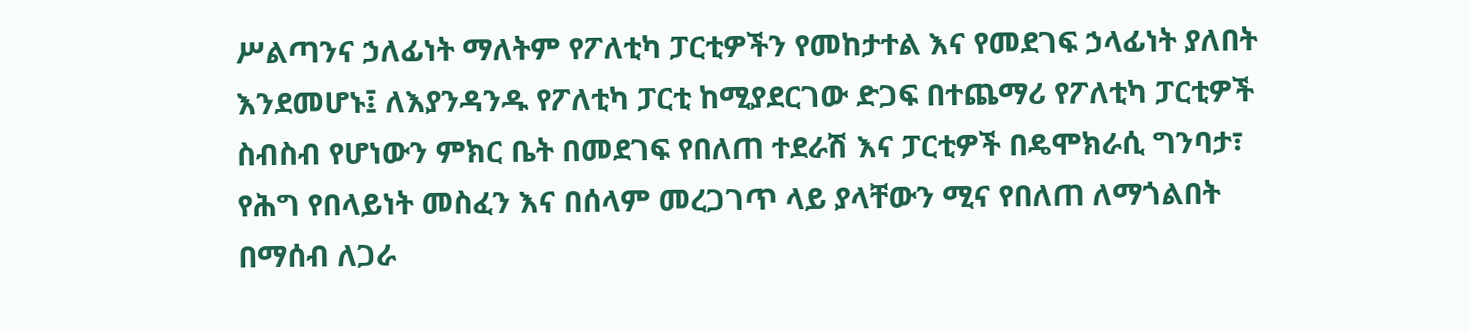ሥልጣንና ኃለፊነት ማለትም የፖለቲካ ፓርቲዎችን የመከታተል እና የመደገፍ ኃላፊነት ያለበት እንደመሆኑ፤ ለእያንዳንዱ የፖለቲካ ፓርቲ ከሚያደርገው ድጋፍ በተጨማሪ የፖለቲካ ፓርቲዎች ስብስብ የሆነውን ምክር ቤት በመደገፍ የበለጠ ተደራሽ እና ፓርቲዎች በዴሞክራሲ ግንባታ፣ የሕግ የበላይነት መስፈን እና በሰላም መረጋገጥ ላይ ያላቸውን ሚና የበለጠ ለማጎልበት በማሰብ ለጋራ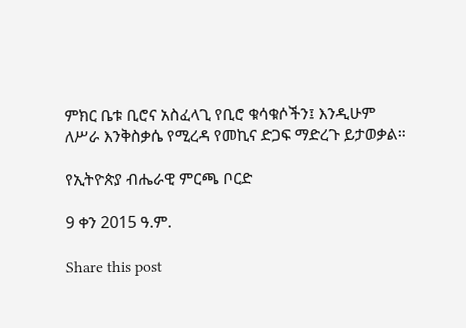ምክር ቤቱ ቢሮና አስፈላጊ የቢሮ ቁሳቁሶችን፤ እንዲሁም ለሥራ እንቅስቃሴ የሚረዳ የመኪና ድጋፍ ማድረጉ ይታወቃል።

የኢትዮጵያ ብሔራዊ ምርጫ ቦርድ

9 ቀን 2015 ዓ.ም.

Share this post